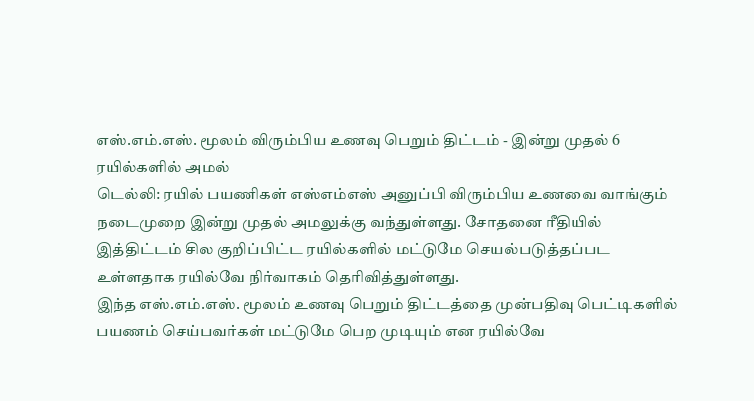எஸ்.எம்.எஸ். மூலம் விரும்பிய உணவு பெறும் திட்டம் - இன்று முதல் 6 ரயில்களில் அமல்
டெல்லி: ரயில் பயணிகள் எஸ்எம்எஸ் அனுப்பி விரும்பிய உணவை வாங்கும் நடைமுறை இன்று முதல் அமலுக்கு வந்துள்ளது. சோதனை ரீதியில் இத்திட்டம் சில குறிப்பிட்ட ரயில்களில் மட்டுமே செயல்படுத்தப்பட உள்ளதாக ரயில்வே நிர்வாகம் தெரிவித்துள்ளது.
இந்த எஸ்.எம்.எஸ். மூலம் உணவு பெறும் திட்டத்தை முன்பதிவு பெட்டிகளில் பயணம் செய்பவர்கள் மட்டுமே பெற முடியும் என ரயில்வே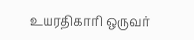உயரதிகாரி ஒருவர்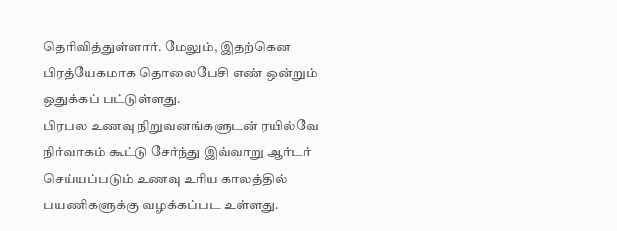தெரிவித்துள்ளார். மேலும், இதற்கென பிரத்யேகமாக தொலைபேசி எண் ஒன்றும் ஒதுக்கப் பட்டுள்ளது.
பிரபல உணவு நிறுவனங்களுடன் ரயில்வே நிர்வாகம் கூட்டு சேர்ந்து இவ்வாறு ஆர்டர் செய்யப்படும் உணவு உரிய காலத்தில் பயணிகளுக்கு வழக்கப்பட உள்ளது.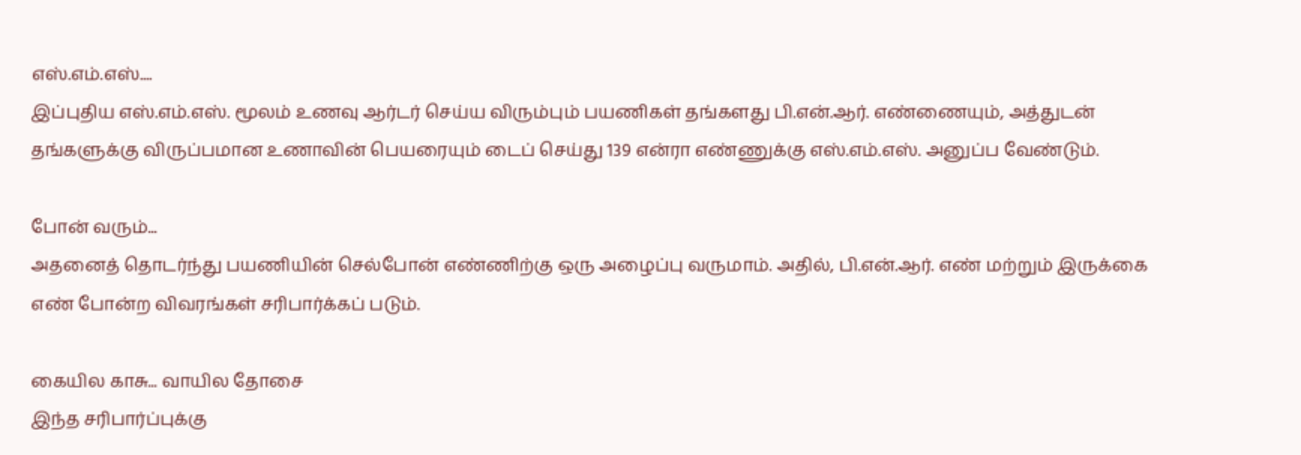எஸ்.எம்.எஸ்....
இப்புதிய எஸ்.எம்.எஸ். மூலம் உணவு ஆர்டர் செய்ய விரும்பும் பயணிகள் தங்களது பி.என்.ஆர். எண்ணையும், அத்துடன் தங்களுக்கு விருப்பமான உணாவின் பெயரையும் டைப் செய்து 139 என்ரா எண்ணுக்கு எஸ்.எம்.எஸ். அனுப்ப வேண்டும்.

போன் வரும்...
அதனைத் தொடர்ந்து பயணியின் செல்போன் எண்ணிற்கு ஒரு அழைப்பு வருமாம். அதில், பி.என்.ஆர். எண் மற்றும் இருக்கை எண் போன்ற விவரங்கள் சரிபார்க்கப் படும்.

கையில காசு... வாயில தோசை
இந்த சரிபார்ப்புக்கு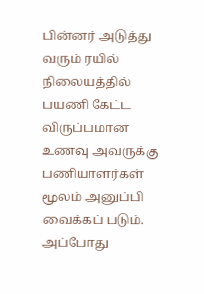பின்னர் அடுத்து வரும் ரயில் நிலையத்தில் பயணி கேட்ட விருப்பமான உணவு அவருக்கு பணியாளர்கள் மூலம் அனுப்பி வைக்கப் படும். அப்போது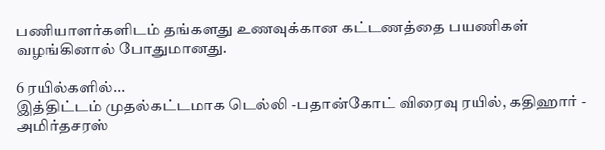பணியாளர்களிடம் தங்களது உணவுக்கான கட்டணத்தை பயணிகள் வழங்கினால் போதுமானது.

6 ரயில்களில்...
இத்திட்டம் முதல்கட்டமாக டெல்லி -பதான்கோட் விரைவு ரயில், கதிஹார் - அமிர்தசரஸ்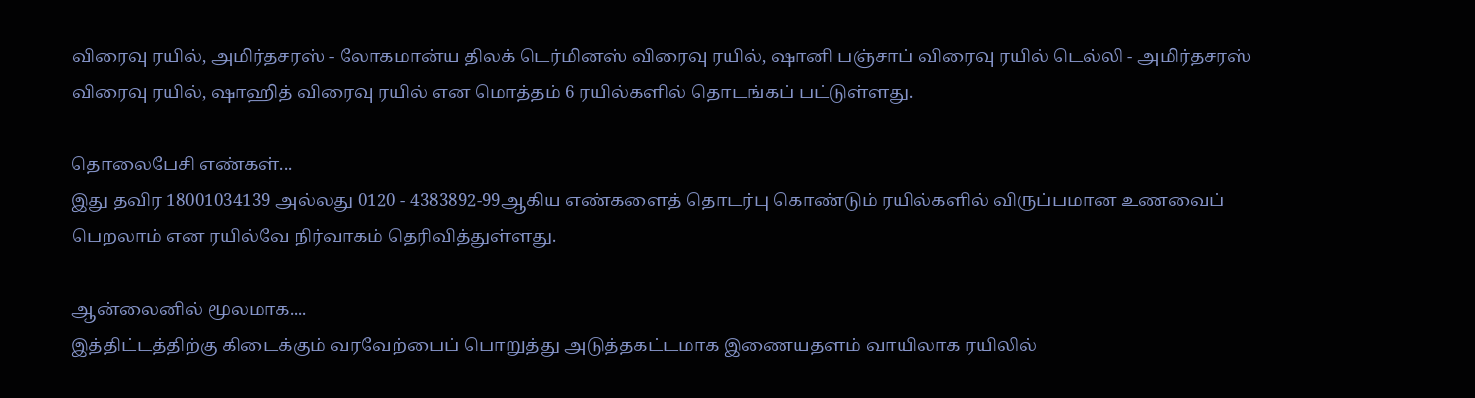விரைவு ரயில், அமிர்தசரஸ் - லோகமான்ய திலக் டெர்மினஸ் விரைவு ரயில், ஷானி பஞ்சாப் விரைவு ரயில் டெல்லி - அமிர்தசரஸ் விரைவு ரயில், ஷாஹித் விரைவு ரயில் என மொத்தம் 6 ரயில்களில் தொடங்கப் பட்டுள்ளது.

தொலைபேசி எண்கள்...
இது தவிர 18001034139 அல்லது 0120 - 4383892-99ஆகிய எண்களைத் தொடர்பு கொண்டும் ரயில்களில் விருப்பமான உணவைப் பெறலாம் என ரயில்வே நிர்வாகம் தெரிவித்துள்ளது.

ஆன்லைனில் மூலமாக....
இத்திட்டத்திற்கு கிடைக்கும் வரவேற்பைப் பொறுத்து அடுத்தகட்டமாக இணையதளம் வாயிலாக ரயிலில்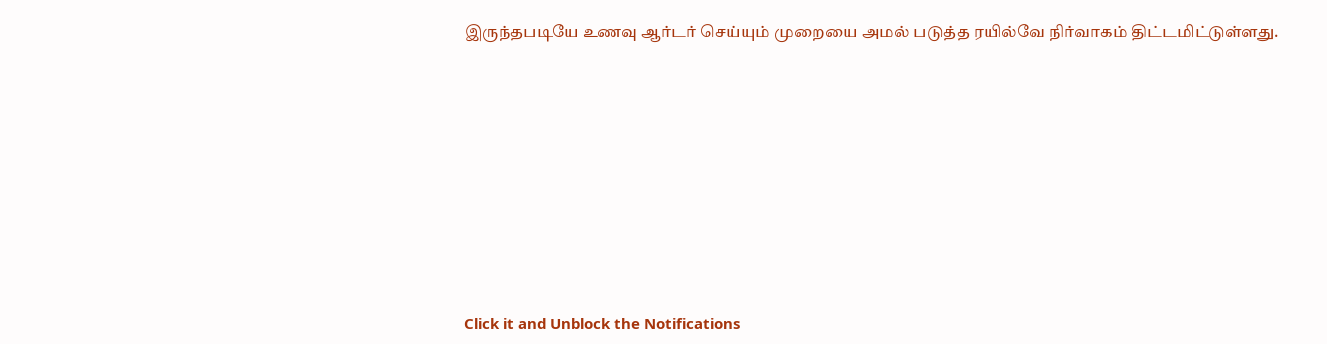இருந்தபடியே உணவு ஆர்டர் செய்யும் முறையை அமல் படுத்த ரயில்வே நிர்வாகம் திட்டமிட்டுள்ளது.












Click it and Unblock the Notifications